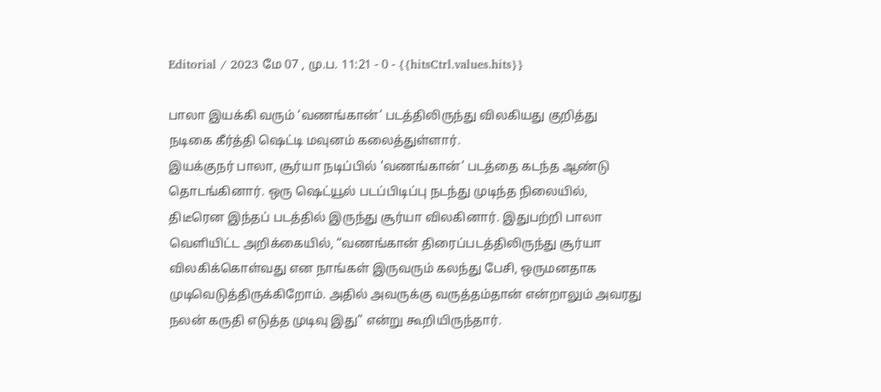Editorial / 2023 மே 07 , மு.ப. 11:21 - 0 - {{hitsCtrl.values.hits}}

பாலா இயக்கி வரும் ‘வணங்கான்’ படத்திலிருந்து விலகியது குறித்து நடிகை கீர்த்தி ஷெட்டி மவுனம் கலைத்துள்ளார்.
இயக்குநர் பாலா, சூர்யா நடிப்பில் 'வணங்கான்’ படத்தை கடந்த ஆண்டு தொடங்கினார். ஒரு ஷெட்யூல் படப்பிடிப்பு நடந்து முடிந்த நிலையில், திடீரென இந்தப் படத்தில் இருந்து சூர்யா விலகினார். இதுபற்றி பாலா வெளியிட்ட அறிக்கையில், “வணங்கான் திரைப்படத்திலிருந்து சூர்யா விலகிக்கொள்வது என நாங்கள் இருவரும் கலந்து பேசி, ஒருமனதாக முடிவெடுத்திருக்கிறோம். அதில் அவருக்கு வருத்தம்தான் என்றாலும் அவரது நலன் கருதி எடுத்த முடிவு இது” என்று கூறியிருந்தார்.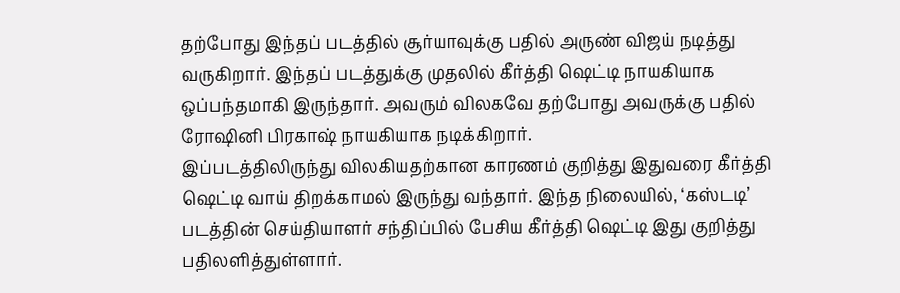தற்போது இந்தப் படத்தில் சூர்யாவுக்கு பதில் அருண் விஜய் நடித்து வருகிறார். இந்தப் படத்துக்கு முதலில் கீர்த்தி ஷெட்டி நாயகியாக ஒப்பந்தமாகி இருந்தார். அவரும் விலகவே தற்போது அவருக்கு பதில் ரோஷினி பிரகாஷ் நாயகியாக நடிக்கிறார்.
இப்படத்திலிருந்து விலகியதற்கான காரணம் குறித்து இதுவரை கீர்த்தி ஷெட்டி வாய் திறக்காமல் இருந்து வந்தார். இந்த நிலையில், ‘கஸ்டடி’ படத்தின் செய்தியாளர் சந்திப்பில் பேசிய கீர்த்தி ஷெட்டி இது குறித்து பதிலளித்துள்ளார்.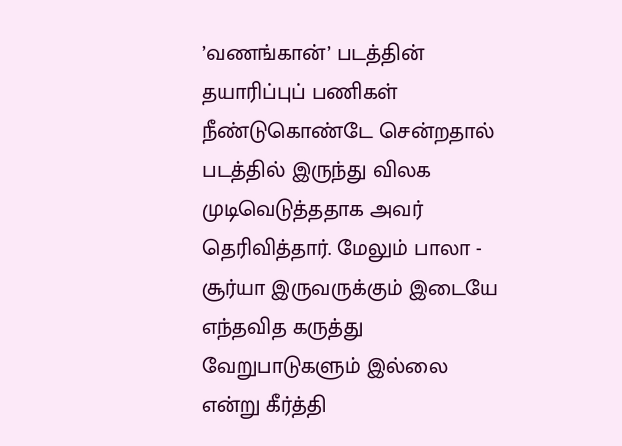’வணங்கான்’ படத்தின் தயாரிப்புப் பணிகள் நீண்டுகொண்டே சென்றதால் படத்தில் இருந்து விலக முடிவெடுத்ததாக அவர் தெரிவித்தார். மேலும் பாலா - சூர்யா இருவருக்கும் இடையே எந்தவித கருத்து வேறுபாடுகளும் இல்லை என்று கீர்த்தி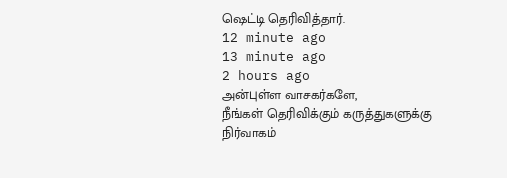ஷெட்டி தெரிவித்தார்.
12 minute ago
13 minute ago
2 hours ago
அன்புள்ள வாசகர்களே,
நீங்கள் தெரிவிக்கும் கருத்துகளுக்கு நிர்வாகம்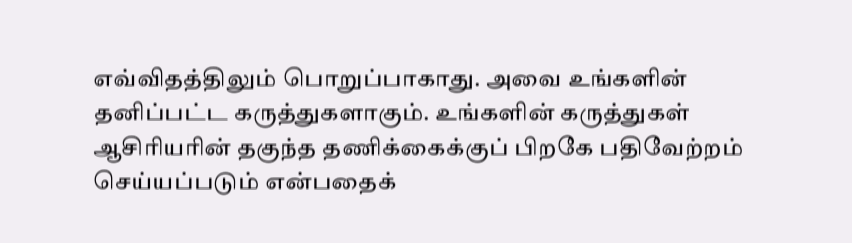எவ்விதத்திலும் பொறுப்பாகாது. அவை உங்களின் தனிப்பட்ட கருத்துகளாகும். உங்களின் கருத்துகள் ஆசிரியரின் தகுந்த தணிக்கைக்குப் பிறகே பதிவேற்றம் செய்யப்படும் என்பதைக்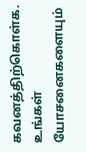கவனத்திற்கொள்க. உங்கள் யோசனைகளையும்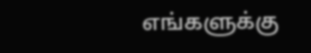எங்களுக்கு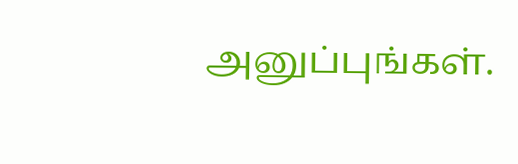அனுப்புங்கள்.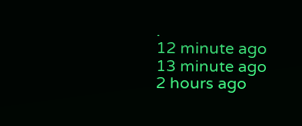.
12 minute ago
13 minute ago
2 hours ago